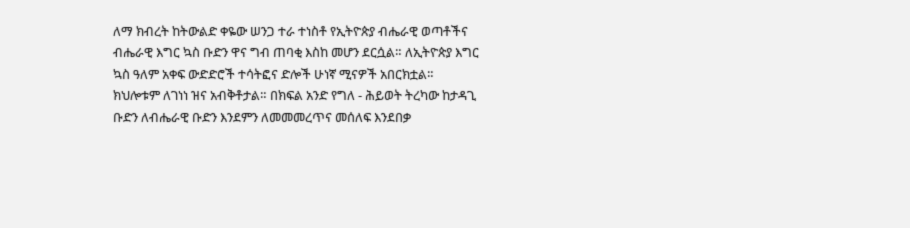ለማ ክብረት ከትውልድ ቀዬው ሠንጋ ተራ ተነስቶ የኢትዮጵያ ብሔራዊ ወጣቶችና ብሔራዊ እግር ኳስ ቡድን ዋና ግብ ጠባቂ እስከ መሆን ደርሷል። ለኢትዮጵያ እግር ኳስ ዓለም አቀፍ ውድድሮች ተሳትፎና ድሎች ሁነኛ ሚናዎች አበርክቷል። ክህሎቱም ለገነነ ዝና አብቅቶታል። በክፍል አንድ የግለ - ሕይወት ትረካው ከታዳጊ ቡድን ለብሔራዊ ቡድን እንደምን ለመመመረጥና መሰለፍ እንደበቃ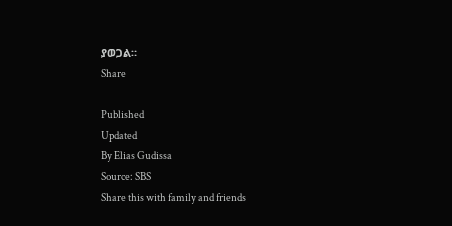ያወጋል።
Share

Published
Updated
By Elias Gudissa
Source: SBS
Share this with family and friends